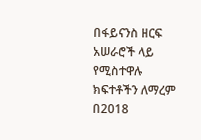በፋይናንስ ዘርፍ አሠራሮች ላይ የሚስተዋሉ ክፍተቶችን ለማረም በ2018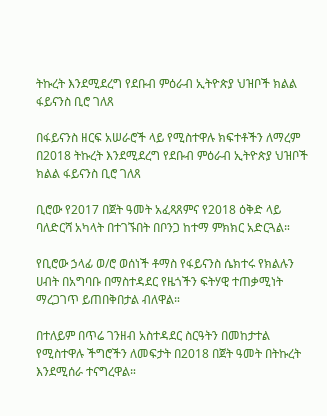ትኩረት እንደሚደረግ የደቡብ ምዕራብ ኢትዮጵያ ህዝቦች ክልል ፋይናንስ ቢሮ ገለጸ

በፋይናንስ ዘርፍ አሠራሮች ላይ የሚስተዋሉ ክፍተቶችን ለማረም በ2018 ትኩረት እንደሚደረግ የደቡብ ምዕራብ ኢትዮጵያ ህዝቦች ክልል ፋይናንስ ቢሮ ገለጸ

ቢሮው የ2017 በጀት ዓመት አፈጻጸምና የ2018 ዕቅድ ላይ ባለድርሻ አካላት በተገኙበት በቦንጋ ከተማ ምክክር አድርጓል።

የቢሮው ኃላፊ ወ/ሮ ወሰነች ቶማስ የፋይናንስ ሴክተሩ የክልሉን ሀብት በአግባቡ በማስተዳደር የዜጎችን ፍትሃዊ ተጠቃሚነት ማረጋገጥ ይጠበቅበታል ብለዋል።

በተለይም በጥሬ ገንዘብ አስተዳደር ስርዓትን በመከታተል የሚስተዋሉ ችግሮችን ለመፍታት በ2018 በጀት ዓመት በትኩረት እንደሚሰራ ተናግረዋል።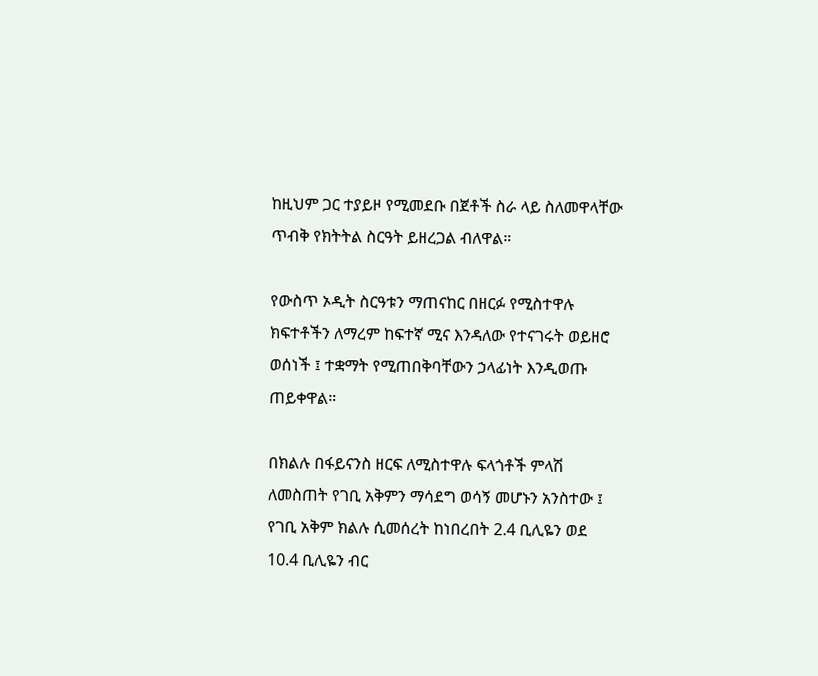ከዚህም ጋር ተያይዞ የሚመደቡ በጀቶች ስራ ላይ ስለመዋላቸው ጥብቅ የክትትል ስርዓት ይዘረጋል ብለዋል።

የውስጥ ኦዲት ስርዓቱን ማጠናከር በዘርፉ የሚስተዋሉ ክፍተቶችን ለማረም ከፍተኛ ሚና እንዳለው የተናገሩት ወይዘሮ ወሰነች ፤ ተቋማት የሚጠበቅባቸውን ኃላፊነት እንዲወጡ ጠይቀዋል።

በክልሉ በፋይናንስ ዘርፍ ለሚስተዋሉ ፍላጎቶች ምላሽ ለመስጠት የገቢ አቅምን ማሳደግ ወሳኝ መሆኑን አንስተው ፤ የገቢ አቅም ክልሉ ሲመሰረት ከነበረበት 2.4 ቢሊዬን ወደ 10.4 ቢሊዬን ብር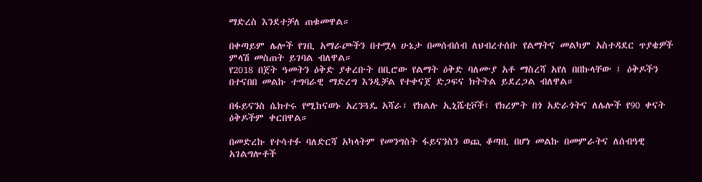ማድረስ እንደተቻለ ጠቁመዋል።

በቀጣይም ሌሎች የገቢ አማራጮችን በተሟላ ሁኔታ በመሰብሰብ ለህብረተሰቡ የልማትና መልካም አስተዳደር ጥያቄዎች ምላሽ መስጠት ይገባል ብለዋል።
የ2018 በጀት ዓመትን ዕቅድ ያቀረቡት በቢሮው የልማት ዕቅድ ባለሙያ አቶ ማስረሻ አየለ በበኩላቸው ፤ ዕቅዶችን በተናበበ መልኩ ተግባራዊ ማድረግ እንዲቻል የተቀናጀ ድጋፍና ክትትል ይደረጋል ብለዋል።

በፋይናንስ ሴክተሩ የሚከናወኑ አረንጓዴ አሻራ፣ የክልሉ ኢኒሼቲቮች፣ የክረምት በጎ አድራጎትና ለሌሎች የ90 ቀናት ዕቅዶችም ቀርበዋል።

በመድረኩ የተሳተፉ ባለድርሻ አካላትም የመንግስት ፋይናንስን ወጪ ቆጣቢ በሆነ መልኩ በመምራትና ለሰብዓዊ አገልግሎቶች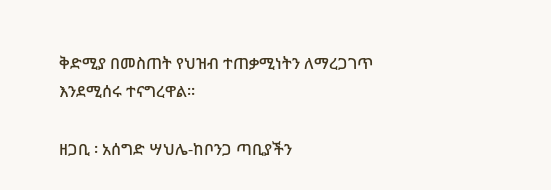ቅድሚያ በመስጠት የህዝብ ተጠቃሚነትን ለማረጋገጥ እንደሚሰሩ ተናግረዋል።

ዘጋቢ ፡ አሰግድ ሣህሌ-ከቦንጋ ጣቢያችን